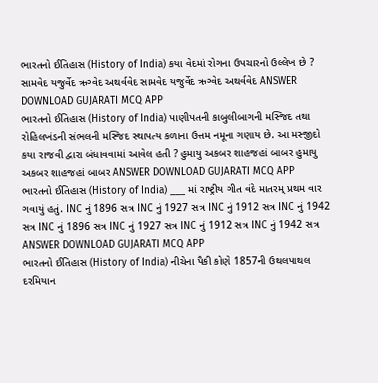ભારતનો ઈતિહાસ (History of India) કયા વેદમાં રોગના ઉપચારનો ઉલ્લેખ છે ? સામવેદ યજુર્વેદ ઋગ્વેદ અથર્વવેદ સામવેદ યજુર્વેદ ઋગ્વેદ અથર્વવેદ ANSWER DOWNLOAD GUJARATI MCQ APP
ભારતનો ઈતિહાસ (History of India) પાણીપતની કાબુલીબાગની મસ્જિદ તથા રોહિલખંડની સંભલની મસ્જિદ સ્થાપત્ય કળાના ઉત્તમ નમૂના ગણાય છે. આ મસ્જીદો કયા રાજવી દ્વારા બંધાવવામાં આવેલ હતી ? હુમાયુ અકબર શાહજહાં બાબર હુમાયુ અકબર શાહજહાં બાબર ANSWER DOWNLOAD GUJARATI MCQ APP
ભારતનો ઈતિહાસ (History of India) ___ માં રાષ્ટ્રીય ગીત વંદે માતરમ્ પ્રથમ વાર ગવાયું હતું. INC નું 1896 સત્ર INC નું 1927 સત્ર INC નું 1912 સત્ર INC નું 1942 સત્ર INC નું 1896 સત્ર INC નું 1927 સત્ર INC નું 1912 સત્ર INC નું 1942 સત્ર ANSWER DOWNLOAD GUJARATI MCQ APP
ભારતનો ઈતિહાસ (History of India) નીચેના પૈકી કોણે 1857ની ઉથલપાથલ દરમિયાન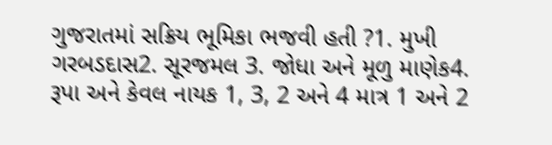ગુજરાતમાં સક્રિય ભૂમિકા ભજવી હતી ?1. મુખી ગરબડદાસ2. સૂરજમલ 3. જોધા અને મૂળુ માણેક4. રૂપા અને કેવલ નાયક 1, 3, 2 અને 4 માત્ર 1 અને 2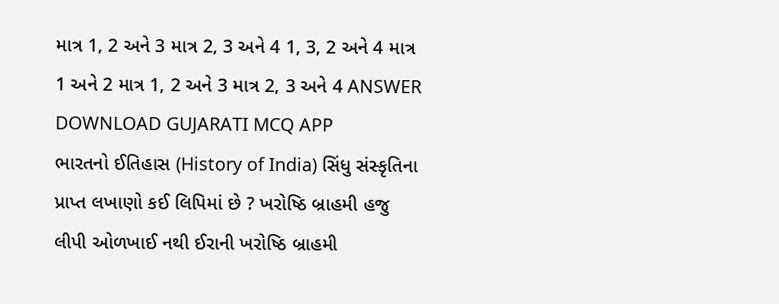માત્ર 1, 2 અને 3 માત્ર 2, 3 અને 4 1, 3, 2 અને 4 માત્ર 1 અને 2 માત્ર 1, 2 અને 3 માત્ર 2, 3 અને 4 ANSWER DOWNLOAD GUJARATI MCQ APP
ભારતનો ઈતિહાસ (History of India) સિંધુ સંસ્કૃતિના પ્રાપ્ત લખાણો કઈ લિપિમાં છે ? ખરોષ્ઠિ બ્રાહમી હજુ લીપી ઓળખાઈ નથી ઈરાની ખરોષ્ઠિ બ્રાહમી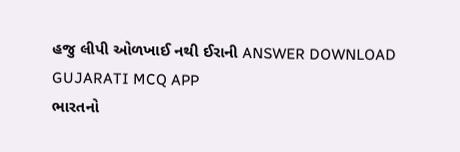હજુ લીપી ઓળખાઈ નથી ઈરાની ANSWER DOWNLOAD GUJARATI MCQ APP
ભારતનો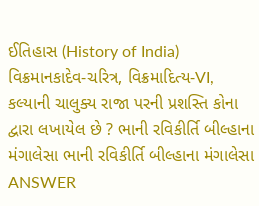ઈતિહાસ (History of India) વિક્રમાનકાદેવ-ચરિત્ર, વિક્રમાદિત્ય-VI, કલ્યાની ચાલુક્ય રાજા પરની પ્રશસ્તિ કોના દ્વારા લખાયેલ છે ? ભાની રવિકીર્તિ બીલ્હાના મંગાલેસા ભાની રવિકીર્તિ બીલ્હાના મંગાલેસા ANSWER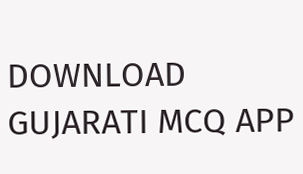DOWNLOAD GUJARATI MCQ APP